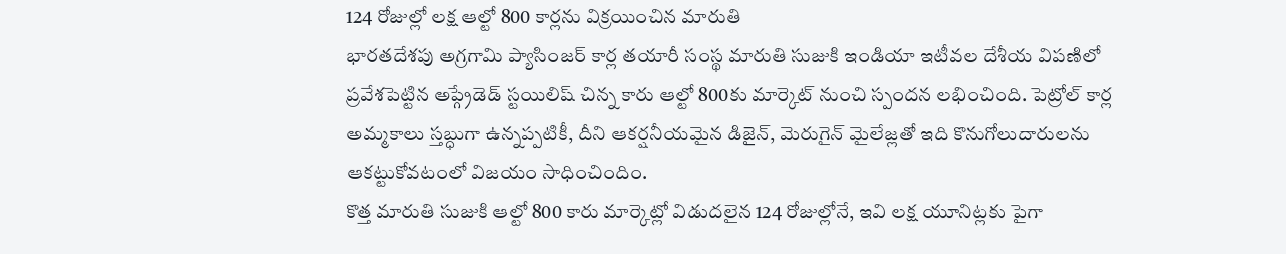124 రోజుల్లో లక్ష ఆల్టో 800 కార్లను విక్రయించిన మారుతి
భారతదేశపు అగ్రగామి ప్యాసింజర్ కార్ల తయారీ సంస్థ మారుతి సుజుకి ఇండియా ఇటీవల దేశీయ విపణిలో ప్రవేశపెట్టిన అప్గ్రేడెడ్ స్టయిలిష్ చిన్న కారు ఆల్టో 800కు మార్కెట్ నుంచి స్పందన లభించింది. పెట్రోల్ కార్ల అమ్మకాలు స్తబ్ధుగా ఉన్నప్పటికీ, దీని ఆకర్షనీయమైన డిజైన్, మెరుగైన్ మైలేజ్లతో ఇది కొనుగోలుదారులను ఆకట్టుకోవటంలో విజయం సాధించిందిం.
కొత్త మారుతి సుజుకి ఆల్టో 800 కారు మార్కెట్లో విడుదలైన 124 రోజుల్లోనే, ఇవి లక్ష యూనిట్లకు పైగా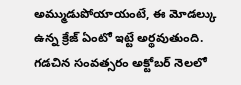అమ్ముడుపోయాయంటే, ఈ మోడల్కు ఉన్న క్రేజ్ ఏంటో ఇట్టే అర్థవుతుంది. గడచిన సంవత్సరం అక్టోబర్ నెలలో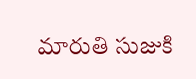మారుతి సుజుకి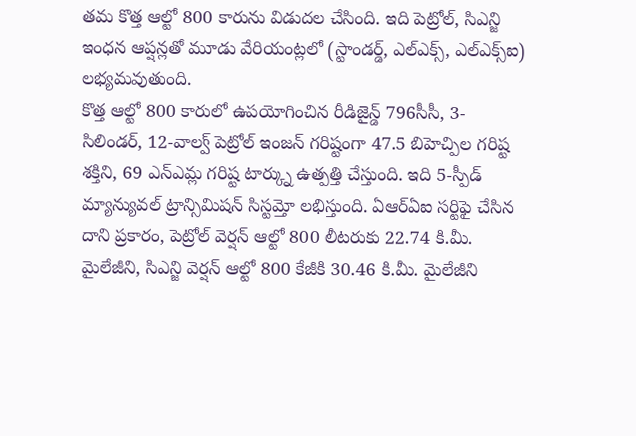తమ కొత్త ఆల్టో 800 కారును విడుదల చేసింది. ఇది పెట్రోల్, సిఎన్జి ఇంధన ఆప్షన్లతో మూడు వేరియంట్లలో (స్టాండర్డ్, ఎల్ఎక్స్, ఎల్ఎక్స్ఐ) లభ్యమవుతుంది.
కొత్త ఆల్టో 800 కారులో ఉపయోగించిన రీడిజైన్డ్ 796సీసీ, 3-సిలిండర్, 12-వాల్వ్ పెట్రోల్ ఇంజన్ గరిష్టంగా 47.5 బిహెచ్పిల గరిష్ట శక్తిని, 69 ఎన్ఎమ్ల గరిష్ట టార్క్ను ఉత్పత్తి చేస్తుంది. ఇది 5-స్పీడ్ మ్యాన్యువల్ ట్రాన్సిమిషన్ సిస్టమ్తో లభిస్తుంది. ఏఆర్ఏఐ సర్టిఫై చేసిన దాని ప్రకారం, పెట్రోల్ వెర్షన్ ఆల్టో 800 లీటరుకు 22.74 కి.మీ. మైలేజీని, సిఎన్జి వెర్షన్ ఆల్టో 800 కేజీకి 30.46 కి.మీ. మైలేజీని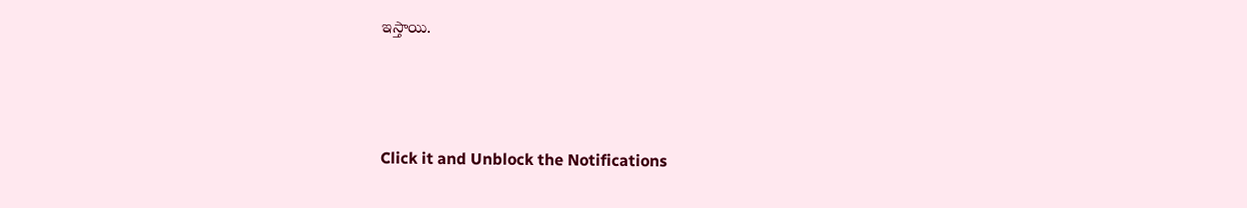ఇస్తాయి.



Click it and Unblock the Notifications